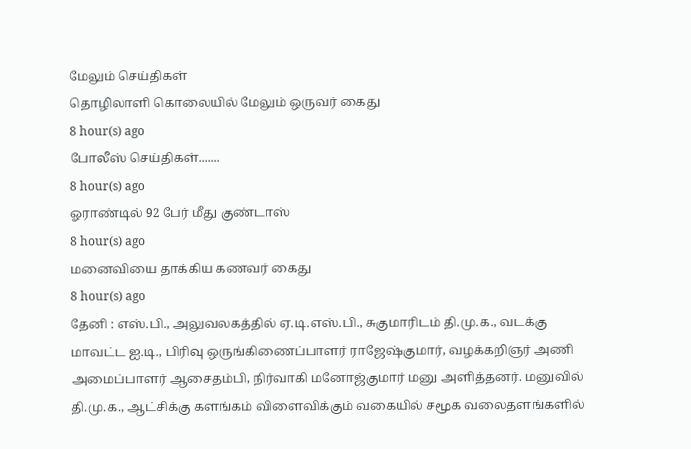மேலும் செய்திகள்
தொழிலாளி கொலையில் மேலும் ஒருவர் கைது
8 hour(s) ago
போலீஸ் செய்திகள்.......
8 hour(s) ago
ஓராண்டில் 92 பேர் மீது குண்டாஸ்
8 hour(s) ago
மனைவியை தாக்கிய கணவர் கைது
8 hour(s) ago
தேனி : எஸ்.பி., அலுவலகத்தில் ஏ.டி.எஸ்.பி., சுகுமாரிடம் தி.மு.க., வடக்கு மாவட்ட ஐ.டி., பிரிவு ஒருங்கிணைப்பாளர் ராஜேஷ்குமார், வழக்கறிஞர் அணி அமைப்பாளர் ஆசைதம்பி, நிர்வாகி மனோஜ்குமார் மனு அளித்தனர். மனுவில் தி.மு.க., ஆட்சிக்கு களங்கம் விளைவிக்கும் வகையில் சமூக வலைதளங்களில்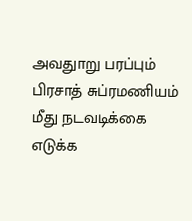அவதுாறு பரப்பும் பிரசாத் சுப்ரமணியம் மீது நடவடிக்கை எடுக்க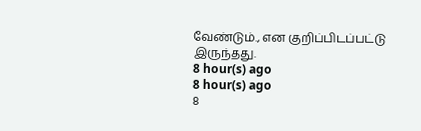வேண்டும்., என குறிப்பிடப்பட்டு இருந்தது.
8 hour(s) ago
8 hour(s) ago
8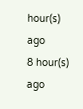hour(s) ago
8 hour(s) ago